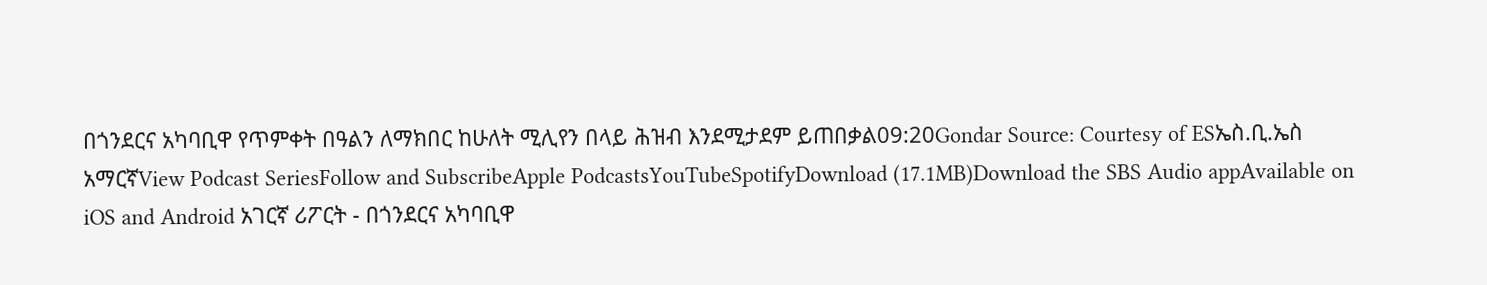በጎንደርና አካባቢዋ የጥምቀት በዓልን ለማክበር ከሁለት ሚሊየን በላይ ሕዝብ እንደሚታደም ይጠበቃል09:20Gondar Source: Courtesy of ESኤስ.ቢ.ኤስ አማርኛView Podcast SeriesFollow and SubscribeApple PodcastsYouTubeSpotifyDownload (17.1MB)Download the SBS Audio appAvailable on iOS and Android አገርኛ ሪፖርት - በጎንደርና አካባቢዋ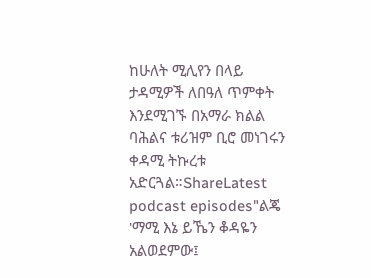ከሁለት ሚሊየን በላይ ታዳሚዎች ለበዓለ ጥምቀት እንደሚገኙ በአማራ ክልል ባሕልና ቱሪዝም ቢሮ መነገሩን ቀዳሚ ትኩረቱ አድርጓል።ShareLatest podcast episodes"ልጄ 'ማሚ እኔ ይኼን ቆዳዬን አልወደምው፤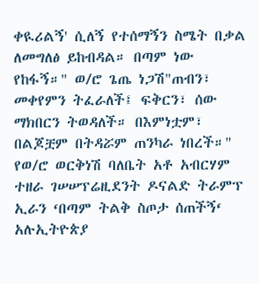ቀዪሪልኝ' ሲለኝ የተሰማኝን ስሜት በቃል ለመግለፅ ይከብዳል። በጣም ነው የከፋኝ።" ወ/ሮ ጌጤ ነጋሽ"ጠብን፣ መቀየምን ትፈራለች፤ ፍቅርን፣ ሰው ማክበርን ትወዳለች። በእምነቷም፣ በልጆቿም በትዳሯም ጠንካራ ነበረች።" የወ/ሮ ወርቅነሽ ባለቤት አቶ አብርሃም ተዘራ ገሠሠፕሬዚደንት ዶናልድ ትራምፕ ኢራን ‘በጣም ትልቅ ስጦታ ሰጠችኝ‘ አሉኢትዮጵያ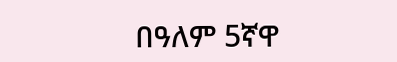በዓለም 5ኛዋ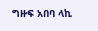ግዙፍ አበባ ላኪ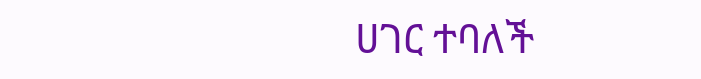ሀገር ተባለች